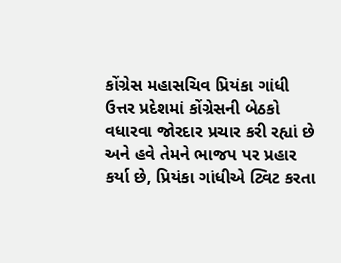કોંગ્રેસ મહાસચિવ પ્રિયંકા ગાંધી ઉત્તર પ્રદેશમાં કોંગ્રેસની બેઠકો વધારવા જોરદાર પ્રચાર કરી રહ્યાં છે અને હવે તેમને ભાજપ પર પ્રહાર કર્યા છે, પ્રિયંકા ગાંધીએ ટ્વિટ કરતા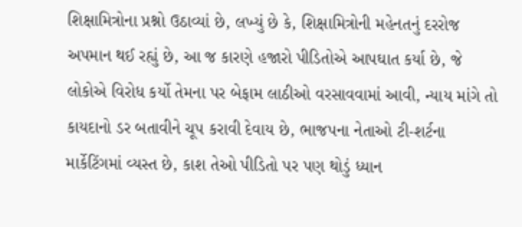શિક્ષામિત્રોના પ્રશ્નો ઉઠાવ્યાં છે, લખ્યું છે કે, શિક્ષામિત્રોની મહેનતનું દરરોજ અપમાન થઈ રહ્યું છે, આ જ કારણે હજારો પીડિતોએ આપઘાત કર્યા છે, જે લોકોએ વિરોધ કર્યો તેમના પર બેફામ લાઠીઓ વરસાવવામાં આવી, ન્યાય માંગે તો કાયદાનો ડર બતાવીને ચૂપ કરાવી દેવાય છે, ભાજપના નેતાઓ ટી-શર્ટના માર્કેટિંગમાં વ્યસ્ત છે, કાશ તેઓ પીડિતો પર પણ થોડું ધ્યાન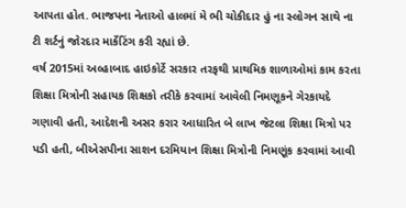આપતા હોત. ભાજપના નેતાઓ હાલમાં મે ભી ચોકીદાર હું ના સ્લોગન સાથે ના ટી શર્ટનું જોરદાર માર્કેટિંગ કરી રહ્યાં છે.
વર્ષ 2015માં અલ્હાબાદ હાઇકોર્ટે સરકાર તરફથી પ્રાથમિક શાળાઓમાં કામ કરતા શિક્ષા મિત્રોની સહાયક શિક્ષકો તરીકે કરવામાં આવેલી નિમણૂકને ગેરકાયદે ગણાવી હતી, આદેશની અસર કરાર આધારિત બે લાખ જેટલા શિક્ષા મિત્રો પર પડી હતી, બીએસપીના સાશન દરમિયાન શિક્ષા મિત્રોની નિમણૂંક કરવામાં આવી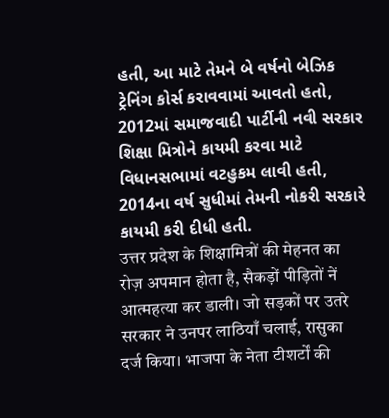હતી, આ માટે તેમને બે વર્ષનો બેઝિક ટ્રેનિંગ કોર્સ કરાવવામાં આવતો હતો, 2012માં સમાજવાદી પાર્ટીની નવી સરકાર શિક્ષા મિત્રોને કાયમી કરવા માટે વિધાનસભામાં વટહુકમ લાવી હતી, 2014ના વર્ષ સુધીમાં તેમની નોકરી સરકારે કાયમી કરી દીધી હતી.
उत्तर प्रदेश के शिक्षामित्रों की मेहनत का रोज़ अपमान होता है, सैकड़ों पीड़ितों नें आत्महत्या कर डाली। जो सड़कों पर उतरे सरकार ने उनपर लाठियाँ चलाई, रासुका दर्ज किया। भाजपा के नेता टीशर्टों की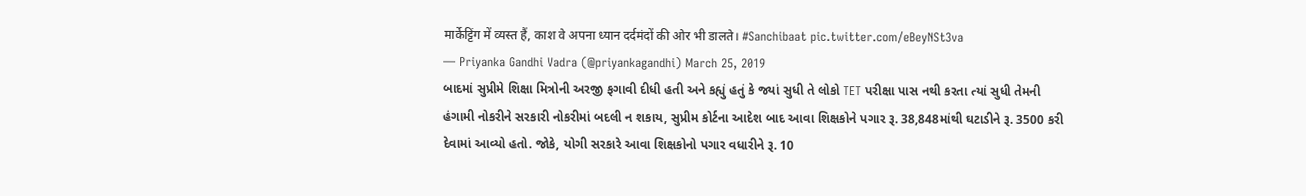मार्केट्टिंग में व्यस्त हैं, काश वे अपना ध्यान दर्दमंदों की ओर भी डालते। #Sanchibaat pic.twitter.com/eBeyNSt3va
— Priyanka Gandhi Vadra (@priyankagandhi) March 25, 2019
બાદમાં સુપ્રીમે શિક્ષા મિત્રોની અરજી ફગાવી દીધી હતી અને કહ્યું હતું કે જ્યાં સુધી તે લોકો TET પરીક્ષા પાસ નથી કરતા ત્યાં સુધી તેમની હંગામી નોકરીને સરકારી નોકરીમાં બદલી ન શકાય, સુપ્રીમ કોર્ટના આદેશ બાદ આવા શિક્ષકોને પગાર રૂ. 38,848માંથી ઘટાડીને રૂ. 3500 કરી દેવામાં આવ્યો હતો. જોકે, યોગી સરકારે આવા શિક્ષકોનો પગાર વધારીને રૂ. 10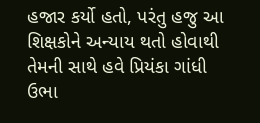હજાર કર્યો હતો, પરંતુ હજુ આ શિક્ષકોને અન્યાય થતો હોવાથી તેમની સાથે હવે પ્રિયંકા ગાંધી ઉભા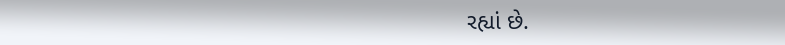રહ્યાં છે.